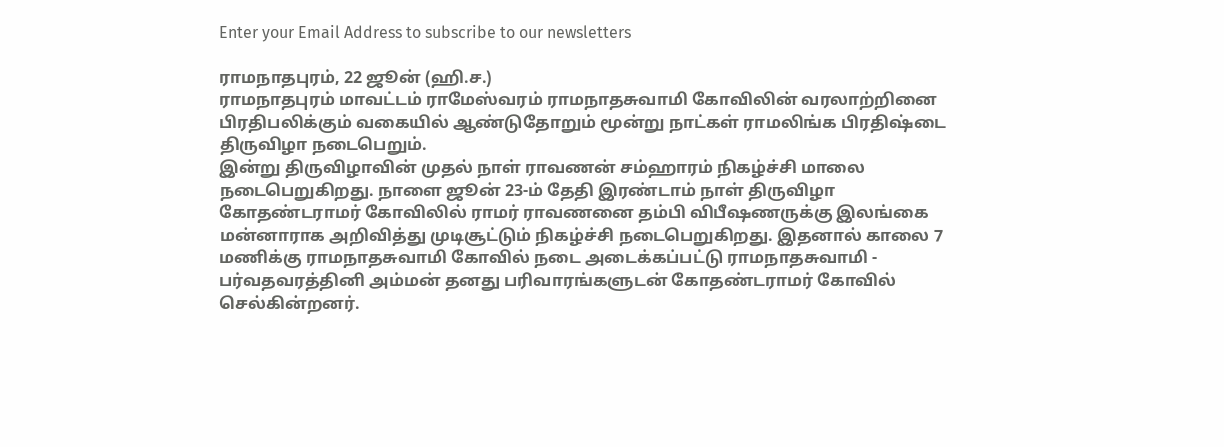Enter your Email Address to subscribe to our newsletters

ராமநாதபுரம், 22 ஜூன் (ஹி.ச.)
ராமநாதபுரம் மாவட்டம் ராமேஸ்வரம் ராமநாதசுவாமி கோவிலின் வரலாற்றினை பிரதிபலிக்கும் வகையில் ஆண்டுதோறும் மூன்று நாட்கள் ராமலிங்க பிரதிஷ்டை திருவிழா நடைபெறும்.
இன்று திருவிழாவின் முதல் நாள் ராவணன் சம்ஹாரம் நிகழ்ச்சி மாலை நடைபெறுகிறது. நாளை ஜூன் 23-ம் தேதி இரண்டாம் நாள் திருவிழா கோதண்டராமர் கோவிலில் ராமர் ராவணனை தம்பி விபீஷணருக்கு இலங்கை மன்னாராக அறிவித்து முடிசூட்டும் நிகழ்ச்சி நடைபெறுகிறது. இதனால் காலை 7 மணிக்கு ராமநாதசுவாமி கோவில் நடை அடைக்கப்பட்டு ராமநாதசுவாமி - பர்வதவரத்தினி அம்மன் தனது பரிவாரங்களுடன் கோதண்டராமர் கோவில் செல்கின்றனர்.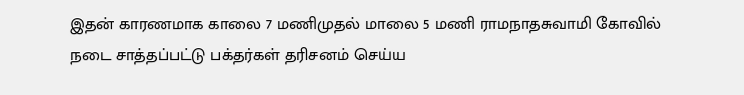இதன் காரணமாக காலை 7 மணிமுதல் மாலை 5 மணி ராமநாதசுவாமி கோவில் நடை சாத்தப்பட்டு பக்தர்கள் தரிசனம் செய்ய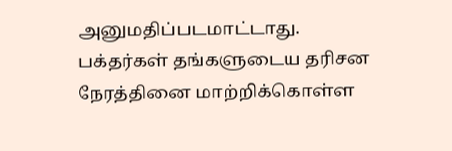அனுமதிப்படமாட்டாது.
பக்தர்கள் தங்களுடைய தரிசன நேரத்தினை மாற்றிக்கொள்ள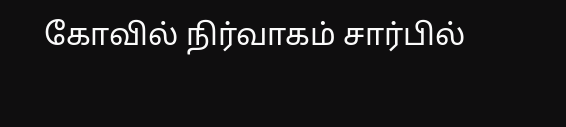கோவில் நிர்வாகம் சார்பில்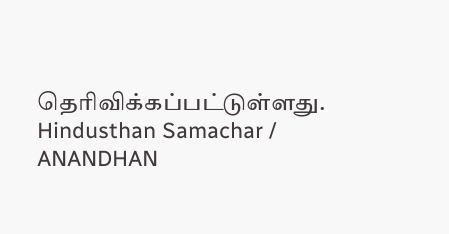தெரிவிக்கப்பட்டுள்ளது.
Hindusthan Samachar / ANANDHAN